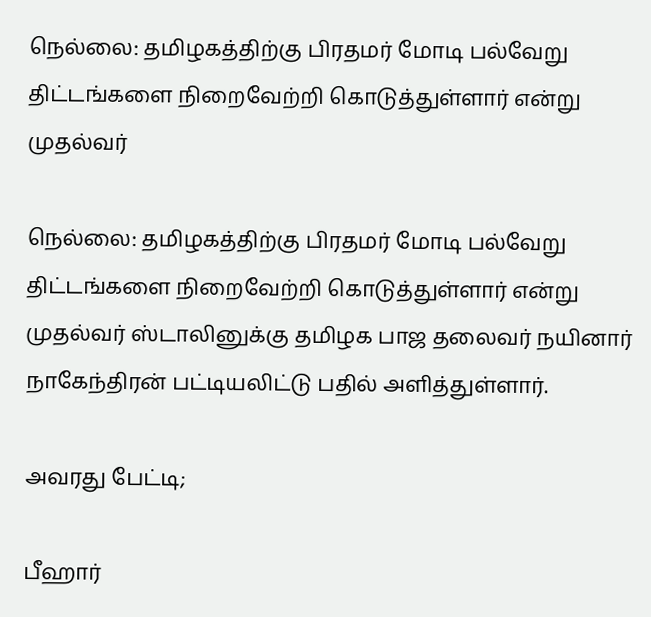நெல்லை: தமிழகத்திற்கு பிரதமர் மோடி பல்வேறு திட்டங்களை நிறைவேற்றி கொடுத்துள்ளார் என்று முதல்வர்

நெல்லை: தமிழகத்திற்கு பிரதமர் மோடி பல்வேறு திட்டங்களை நிறைவேற்றி கொடுத்துள்ளார் என்று முதல்வர் ஸ்டாலினுக்கு தமிழக பாஜ தலைவர் நயினார் நாகேந்திரன் பட்டியலிட்டு பதில் அளித்துள்ளார்.

அவரது பேட்டி;

பீஹார்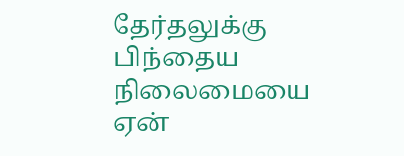தேர்தலுக்கு பிந்தைய நிலைமையை ஏன்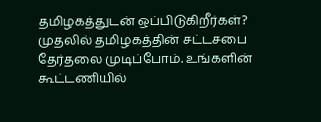தமிழகத்துடன் ஒப்பிடுகிறீர்கள்? முதலில் தமிழகத்தின் சட்டசபை தேர்தலை முடிப்போம். உங்களின் கூட்டணியில்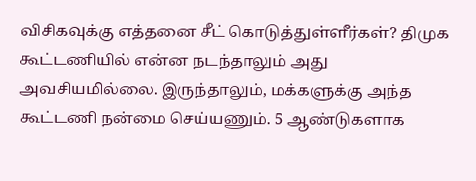விசிகவுக்கு எத்தனை சீட் கொடுத்துள்ளீர்கள்? திமுக கூட்டணியில் என்ன நடந்தாலும் அது அவசியமில்லை. இருந்தாலும், மக்களுக்கு அந்த கூட்டணி நன்மை செய்யணும். 5 ஆண்டுகளாக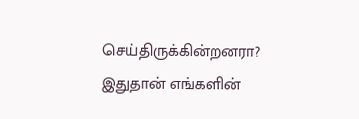செய்திருக்கின்றனரா? இதுதான் எங்களின்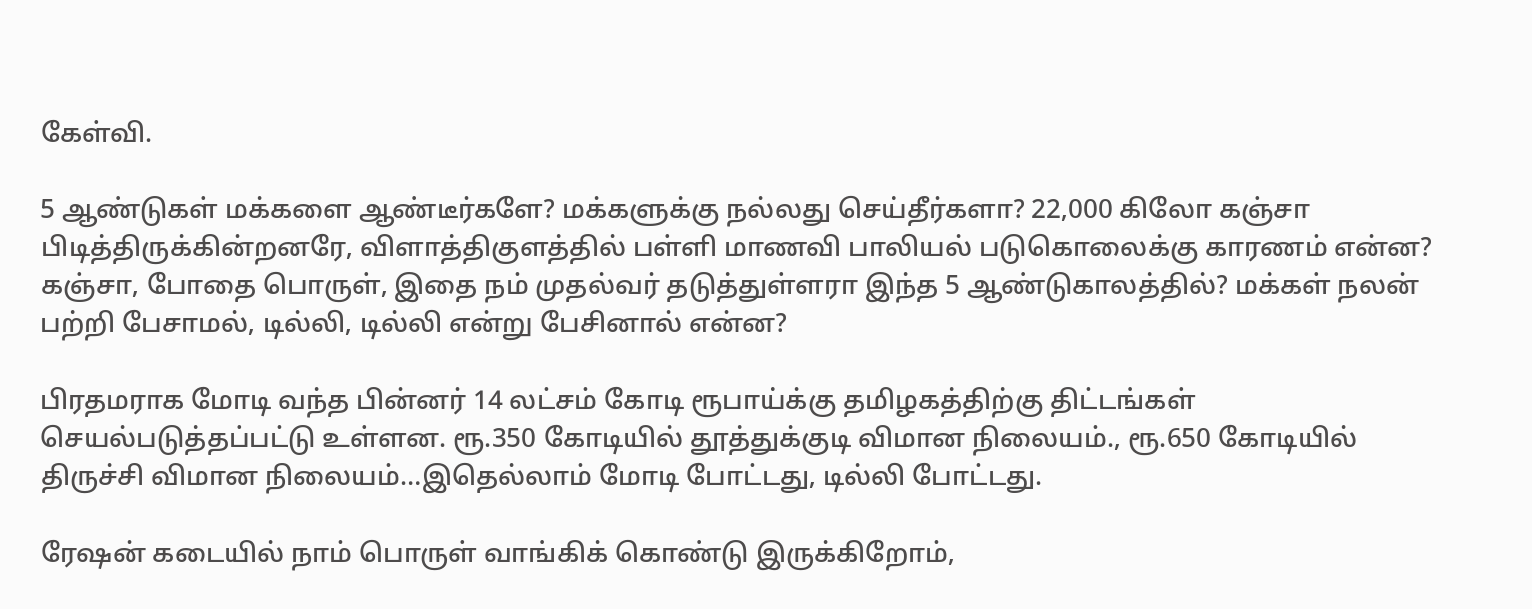கேள்வி.

5 ஆண்டுகள் மக்களை ஆண்டீர்களே? மக்களுக்கு நல்லது செய்தீர்களா? 22,000 கிலோ கஞ்சா பிடித்திருக்கின்றனரே, விளாத்திகுளத்தில் பள்ளி மாணவி பாலியல் படுகொலைக்கு காரணம் என்ன? கஞ்சா, போதை பொருள், இதை நம் முதல்வர் தடுத்துள்ளரா இந்த 5 ஆண்டுகாலத்தில்? மக்கள் நலன் பற்றி பேசாமல், டில்லி, டில்லி என்று பேசினால் என்ன?

பிரதமராக மோடி வந்த பின்னர் 14 லட்சம் கோடி ரூபாய்க்கு தமிழகத்திற்கு திட்டங்கள் செயல்படுத்தப்பட்டு உள்ளன. ரூ.350 கோடியில் தூத்துக்குடி விமான நிலையம்., ரூ.650 கோடியில் திருச்சி விமான நிலையம்…இதெல்லாம் மோடி போட்டது, டில்லி போட்டது.

ரேஷன் கடையில் நாம் பொருள் வாங்கிக் கொண்டு இருக்கிறோம்,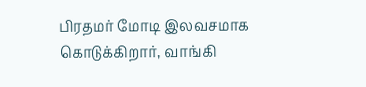பிரதமர் மோடி இலவசமாக கொடுக்கிறார், வாங்கி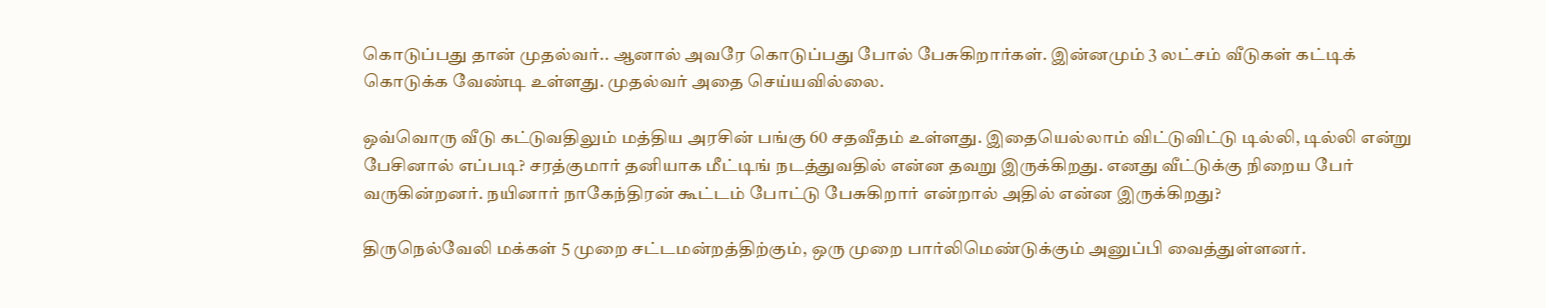கொடுப்பது தான் முதல்வர்.. ஆனால் அவரே கொடுப்பது போல் பேசுகிறார்கள். இன்னமும் 3 லட்சம் வீடுகள் கட்டிக் கொடுக்க வேண்டி உள்ளது. முதல்வர் அதை செய்யவில்லை.

ஒவ்வொரு வீடு கட்டுவதிலும் மத்திய அரசின் பங்கு 60 சதவீதம் உள்ளது. இதையெல்லாம் விட்டுவிட்டு டில்லி, டில்லி என்று பேசினால் எப்படி? சரத்குமார் தனியாக மீட்டிங் நடத்துவதில் என்ன தவறு இருக்கிறது. எனது வீட்டுக்கு நிறைய பேர் வருகின்றனர். நயினார் நாகேந்திரன் கூட்டம் போட்டு பேசுகிறார் என்றால் அதில் என்ன இருக்கிறது?

திருநெல்வேலி மக்கள் 5 முறை சட்டமன்றத்திற்கும், ஒரு முறை பார்லிமெண்டுக்கும் அனுப்பி வைத்துள்ளனர்.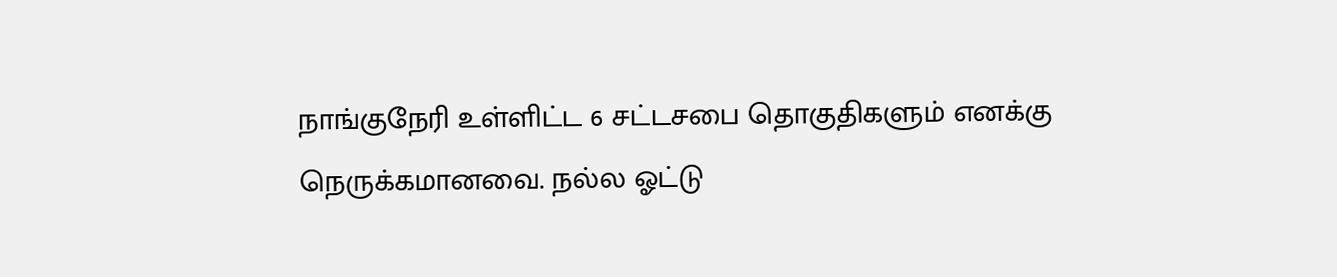நாங்குநேரி உள்ளிட்ட 6 சட்டசபை தொகுதிகளும் எனக்கு நெருக்கமானவை. நல்ல ஓட்டு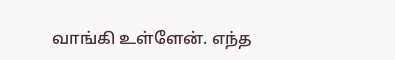வாங்கி உள்ளேன். எந்த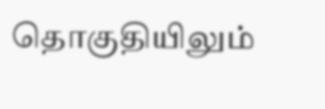தொகுதியிலும்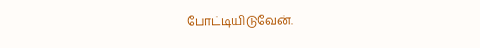போட்டியிடுவேன்.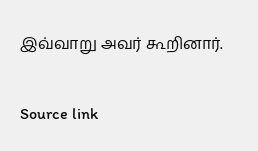இவ்வாறு அவர் கூறினார்.

Source link